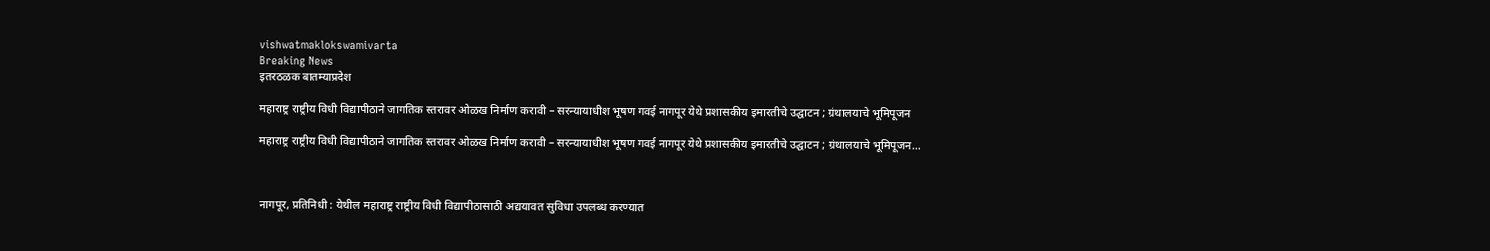vishwatmaklokswamivarta
Breaking News
इतरठळक बातम्याप्रदेश

महाराष्ट्र राष्ट्रीय विधी विद्यापीठाने जागतिक स्तरावर ओळख निर्माण करावी – सरन्यायाधीश भूषण गवई नागपूर येथे प्रशासकीय इमारतीचे उद्घाटन ; ग्रंथालयाचे भूमिपूजन

महाराष्ट्र राष्ट्रीय विधी विद्यापीठाने जागतिक स्तरावर ओळख निर्माण करावी – सरन्यायाधीश भूषण गवई नागपूर येथे प्रशासकीय इमारतीचे उद्घाटन ; ग्रंथालयाचे भूमिपूजन…



नागपूर, प्रतिनिधी : येथील महाराष्ट्र राष्ट्रीय विधी विद्यापीठासाठी अद्ययावत सुविधा उपलब्ध करण्यात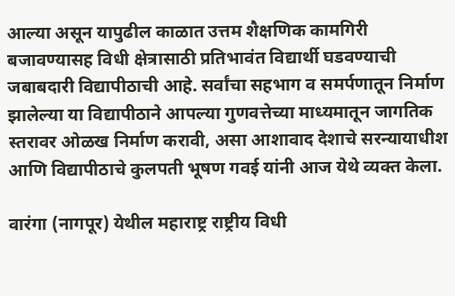आल्या असून यापुढील काळात उत्तम शैक्षणिक कामगिरी बजावण्यासह विधी क्षेत्रासाठी प्रतिभावंत विद्यार्थी घडवण्याची जबाबदारी विद्यापीठाची आहे. सर्वांचा सहभाग व समर्पणातून निर्माण झालेल्या या विद्यापीठाने आपल्या गुणवत्तेच्या माध्यमातून जागतिक स्तरावर ओळख निर्माण करावी, असा आशावाद देशाचे सरन्यायाधीश आणि विद्यापीठाचे कुलपती भूषण गवई यांनी आज येथे व्यक्त केला.

वारंगा (नागपूर) येथील महाराष्ट्र राष्ट्रीय विधी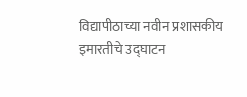विद्यापीठाच्या नवीन प्रशासकीय इमारतीचे उद्घाटन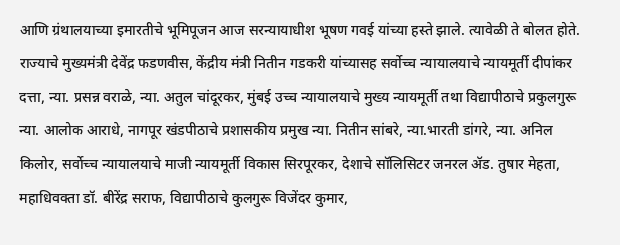आणि ग्रंथालयाच्या इमारतीचे भूमिपूजन आज सरन्यायाधीश भूषण गवई यांच्या हस्ते झाले. त्यावेळी ते बोलत होते. राज्याचे मुख्यमंत्री देवेंद्र फडणवीस, केंद्रीय मंत्री नितीन गडकरी यांच्यासह सर्वोच्च न्यायालयाचे न्यायमूर्ती दीपांकर दत्ता, न्या. प्रसन्न वराळे, न्या. अतुल चांदूरकर, मुंबई उच्च न्यायालयाचे मुख्य न्यायमूर्ती तथा विद्यापीठाचे प्रकुलगुरू न्या. आलोक आराधे, नागपूर खंडपीठाचे प्रशासकीय प्रमुख न्या. नितीन सांबरे, न्या.भारती डांगरे, न्या. अनिल किलोर, सर्वोच्च न्यायालयाचे माजी न्यायमूर्ती विकास सिरपूरकर, देशाचे सॉलिसिटर जनरल ॲड. तुषार मेहता, महाधिवक्ता डॉ. बीरेंद्र सराफ, विद्यापीठाचे कुलगुरू विजेंदर कुमार,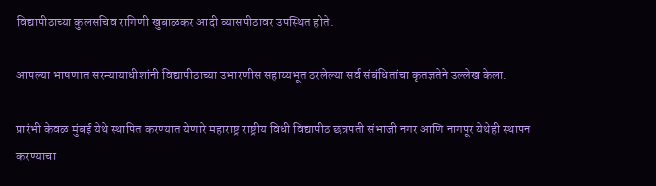विद्यापीठाच्या कुलसचिव रागिणी खुबाळकर आदी व्यासपीठावर उपस्थित होते.

आपल्या भाषणात सरन्यायाधीशांनी विद्यापीठाच्या उभारणीस सहाय्यभूत ठरलेल्या सर्व संबंधितांचा कृतज्ञतेने उल्लेख केला.

प्रारंभी केवळ मुंबई येथे स्थापित करण्यात येणारे महाराष्ट्र राष्ट्रीय विधी विद्यापीठ छत्रपती संभाजी नगर आणि नागपूर येथेही स्थापन करण्याचा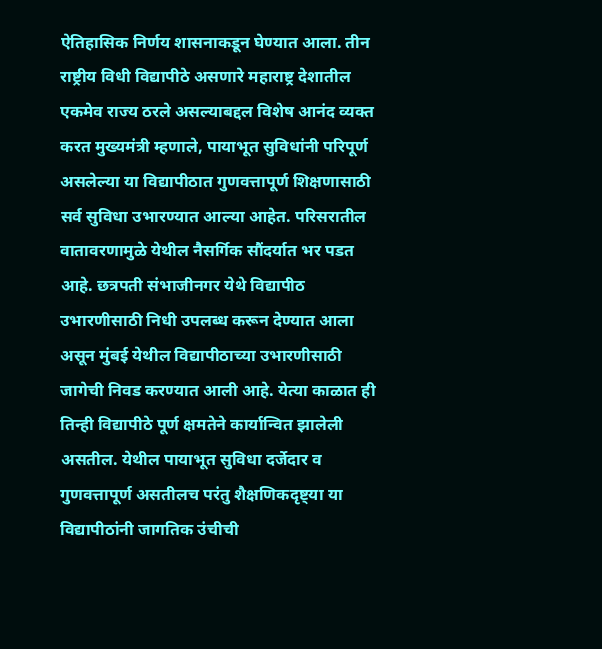ऐतिहासिक निर्णय शासनाकडून घेण्यात आला. तीन राष्ट्रीय विधी विद्यापीठे असणारे महाराष्ट्र देशातील एकमेव राज्य ठरले असल्याबद्दल विशेष आनंद व्यक्त करत मुख्यमंत्री म्हणाले, पायाभूत सुविधांनी परिपूर्ण असलेल्या या विद्यापीठात गुणवत्तापूर्ण शिक्षणासाठी सर्व सुविधा उभारण्यात आल्या आहेत. परिसरातील वातावरणामुळे येथील नैसर्गिक सौंदर्यात भर पडत आहे. छत्रपती संभाजीनगर येथे विद्यापीठ उभारणीसाठी निधी उपलब्ध करून देण्यात आला असून मुंबई येथील विद्यापीठाच्या उभारणीसाठी जागेची निवड करण्यात आली आहे. येत्या काळात ही तिन्ही विद्यापीठे पूर्ण क्षमतेने कार्यान्वित झालेली असतील. येथील पायाभूत सुविधा दर्जेदार व गुणवत्तापूर्ण असतीलच परंतु शैक्षणिकदृष्ट्या या विद्यापीठांनी जागतिक उंचीची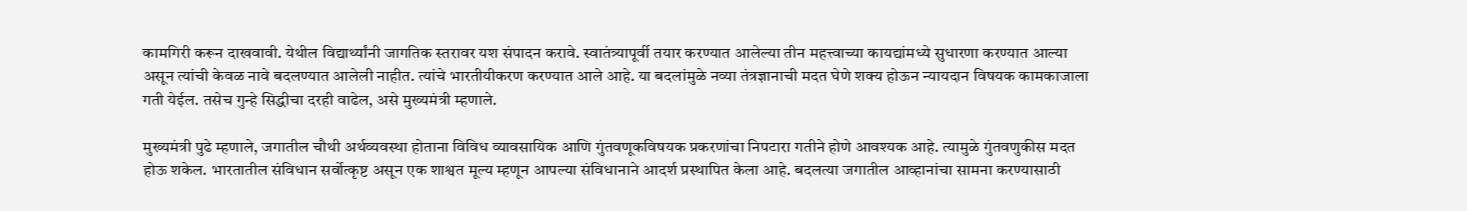कामगिरी करून दाखवावी. येथील विद्यार्थ्यांनी जागतिक स्तरावर यश संपादन करावे. स्वातंत्र्यापूर्वी तयार करण्यात आलेल्या तीन महत्त्वाच्या कायद्यांमध्ये सुधारणा करण्यात आल्या असून त्यांची केवळ नावे बदलण्यात आलेली नाहीत. त्यांचे भारतीयीकरण करण्यात आले आहे. या बदलांमुळे नव्या तंत्रज्ञानाची मदत घेणे शक्य होऊन न्यायदान विषयक कामकाजाला गती येईल. तसेच गुन्हे सिद्धीचा दरही वाढेल, असे मुख्यमंत्री म्हणाले.

मुख्यमंत्री पुढे म्हणाले, जगातील चौथी अर्थव्यवस्था होताना विविध व्यावसायिक आणि गुंतवणूकविषयक प्रकरणांचा निपटारा गतीने होणे आवश्यक आहे. त्यामुळे गुंतवणुकीस मदत होऊ शकेल. भारतातील संविधान सर्वोत्कृष्ट असून एक शाश्वत मूल्य म्हणून आपल्या संविधानाने आदर्श प्रस्थापित केला आहे. बदलत्या जगातील आव्हानांचा सामना करण्यासाठी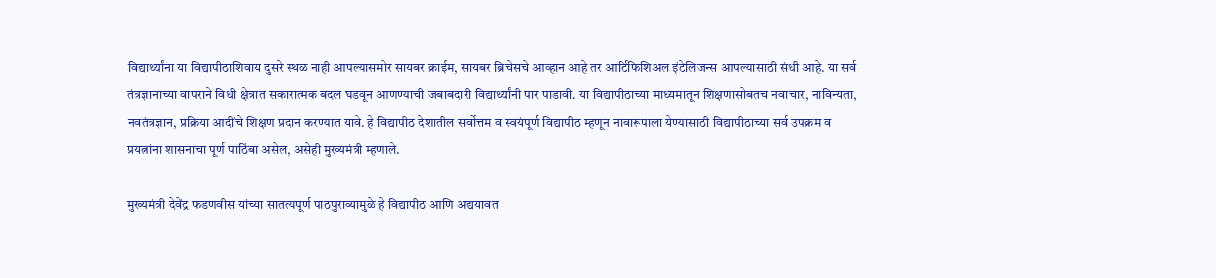विद्यार्थ्यांना या विद्यापीठाशिवाय दुसरे स्थळ नाही आपल्यासमोर सायबर क्राईम, सायबर ब्रिचेसचे आव्हान आहे तर आर्टिफिशिअल इंटेलिजन्स आपल्यासाठी संधी आहे. या सर्व तंत्रज्ञानाच्या वापराने विधी क्षेत्रात सकारात्मक बदल घडवून आणण्याची जबाबदारी विद्यार्थ्यांनी पार पाडावी. या विद्यापीठाच्या माध्यमातून शिक्षणासोबतच नवाचार, नाविन्यता, नवतंत्रज्ञान, प्रक्रिया आदींचे शिक्षण प्रदान करण्यात यावे. हे विद्यापीठ देशातील सर्वोत्तम व स्वयंपूर्ण विद्यापीठ म्हणून नावारूपाला येण्यासाठी विद्यापीठाच्या सर्व उपक्रम व प्रयत्नांना शासनाचा पूर्ण पाठिंबा असेल, असेही मुख्यमंत्री म्हणाले.

मुख्यमंत्री देवेंद्र फडणवीस यांच्या सातत्यपूर्ण पाठपुराव्यामुळे हे विद्यापीठ आणि अद्ययावत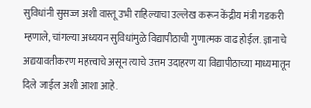सुविधांनी सुसज्ज अशी वास्तू उभी राहिल्याचा उल्लेख करून केंद्रीय मंत्री गडकरी म्हणाले, चांगल्या अध्ययन सुविधांमुळे विद्यापीठाची गुणात्मक वाढ होईल. ज्ञानाचे अद्ययावतीकरण महत्त्वाचे असून त्याचे उत्तम उदाहरण या विद्यापीठाच्या माध्यमातून दिले जाईल अशी आशा आहे.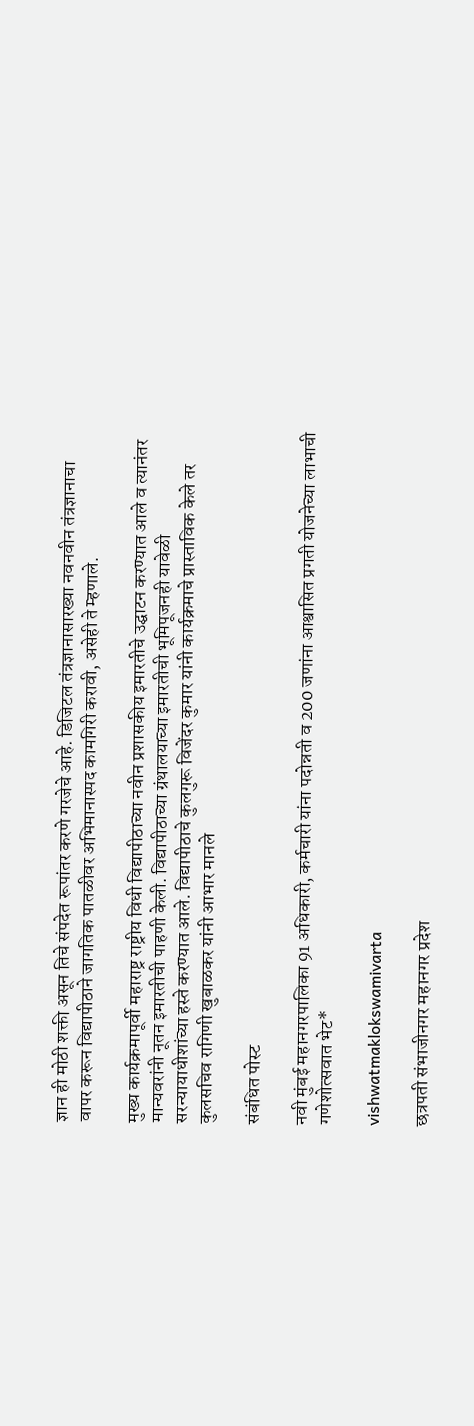ज्ञान ही मोठी शक्ती असून तिचे संपदेत रूपांतर करणे गरजेचे आहे. डिजिटल तंत्रज्ञानासारख्या नवनवीन तंत्रज्ञानाचा वापर करून विद्यापीठाने जागतिक पातळीवर अभिमानास्पद कामगिरी करावी, असेही ते म्हणाले.

मुख्य कार्यक्रमापूर्वी महाराष्ट्र राष्ट्रीय विधी विद्यापीठाच्या नवीन प्रशासकीय इमारतीचे उद्घाटन करण्यात आले व त्यानंतर मान्यवरांनी नूतन इमारतीची पाहणी केली. विद्यापीठाच्या ग्रंथालयाच्या इमारतीची भूमिपूजनही यावेळी सरन्यायाधीशांच्या हस्ते करण्यात आले. विद्यापीठाचे कुलगुरू विजेंदर कुमार यांनी कार्यक्रमाचे प्रास्ताविक केले तर कुलसचिव रागिणी खुबाळकर यांनी आभार मानले

संबंधित पोस्ट

नवी मुंबई महानगरपालिका 91 अधिकारी, कर्मचारी यांना पदोन्नती व 200 जणांना आश्वासित प्रगती योजनेच्या लाभाची गणेशोत्सवात भेट*

vishwatmaklokswamivarta

छत्रपती संभाजीनगर महानगर प्रदेश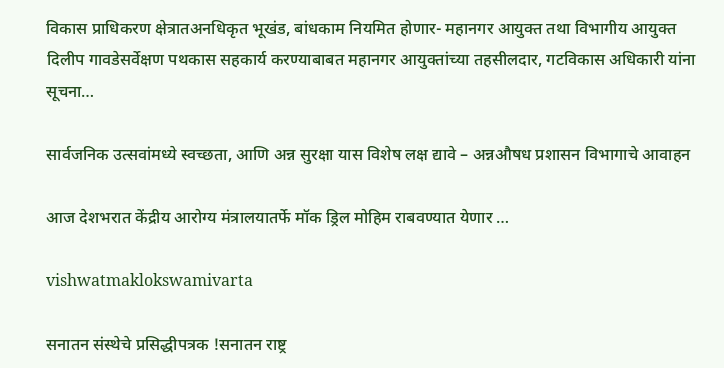विकास प्राधिकरण क्षेत्रातअनधिकृत भूखंड, बांधकाम नियमित होणार- महानगर आयुक्त तथा विभागीय आयुक्त दिलीप गावडेसर्वेक्षण पथकास सहकार्य करण्याबाबत महानगर आयुक्तांच्या तहसीलदार, गटविकास अधिकारी यांना सूचना…

सार्वजनिक उत्सवांमध्ये स्वच्छता, आणि अन्न सुरक्षा यास विशेष लक्ष द्यावे – अन्नऔषध प्रशासन विभागाचे आवाहन

आज देशभरात केंद्रीय आरोग्य मंत्रालयातर्फे मॉक ड्रिल मोहिम राबवण्यात येणार …

vishwatmaklokswamivarta

सनातन संस्थेचे प्रसिद्धीपत्रक !सनातन राष्ट्र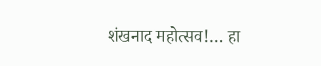शंखनाद महोत्सव!… हा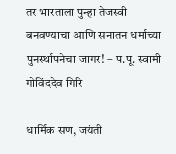तर भारताला पुन्हा तेजस्वी बनवण्याचा आणि सनातन धर्माच्या पुनर्स्थापनेचा जागर! – प.पू. स्वामी गोविंददेव गिरि

धार्मिक सण, जयंती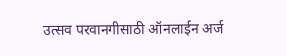उत्सव परवानगीसाठी ऑनलाईन अर्ज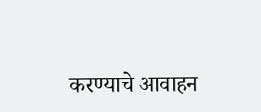करण्याचे आवाहन